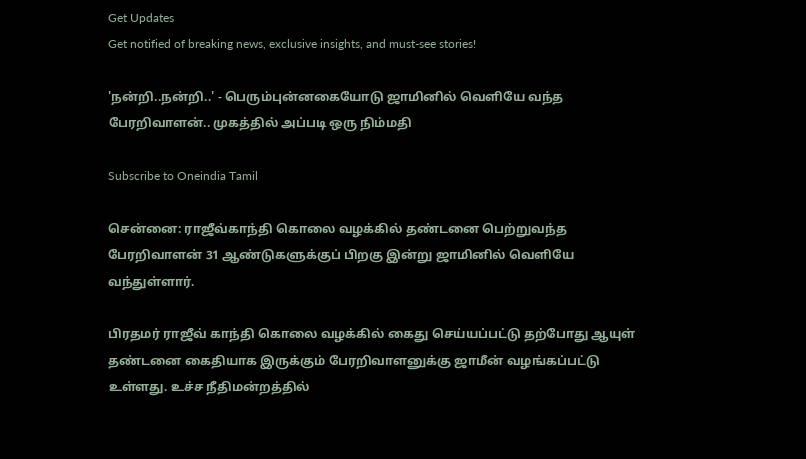Get Updates
Get notified of breaking news, exclusive insights, and must-see stories!

'நன்றி..நன்றி..' - பெரும்புன்னகையோடு ஜாமினில் வெளியே வந்த பேரறிவாளன்.. முகத்தில் அப்படி ஒரு நிம்மதி

Subscribe to Oneindia Tamil

சென்னை: ராஜீவ்காந்தி கொலை வழக்கில் தண்டனை பெற்றுவந்த பேரறிவாளன் 31 ஆண்டுகளுக்குப் பிறகு இன்று ஜாமினில் வெளியே வந்துள்ளார்.

பிரதமர் ராஜீவ் காந்தி கொலை வழக்கில் கைது செய்யப்பட்டு தற்போது ஆயுள் தண்டனை கைதியாக இருக்கும் பேரறிவாளனுக்கு ஜாமீன் வழங்கப்பட்டு உள்ளது. உச்ச நீதிமன்றத்தில்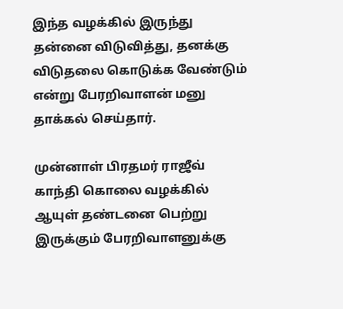இந்த வழக்கில் இருந்து தன்னை விடுவித்து, தனக்கு விடுதலை கொடுக்க வேண்டும் என்று பேரறிவாளன் மனு தாக்கல் செய்தார்.

முன்னாள் பிரதமர் ராஜீவ் காந்தி கொலை வழக்கில் ஆயுள் தண்டனை பெற்று இருக்கும் பேரறிவாளனுக்கு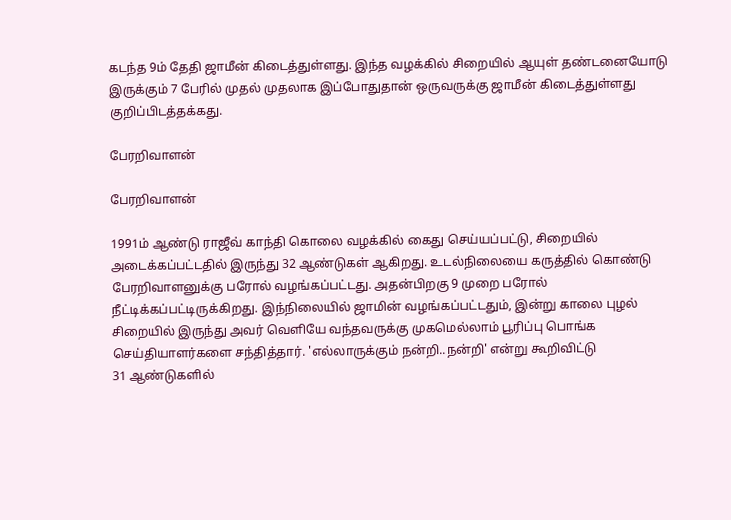கடந்த 9ம் தேதி ஜாமீன் கிடைத்துள்ளது. இந்த வழக்கில் சிறையில் ஆயுள் தண்டனையோடு இருக்கும் 7 பேரில் முதல் முதலாக இப்போதுதான் ஒருவருக்கு ஜாமீன் கிடைத்துள்ளது குறிப்பிடத்தக்கது.

பேரறிவாளன்

பேரறிவாளன்

1991ம் ஆண்டு ராஜீவ் காந்தி கொலை வழக்கில் கைது செய்யப்பட்டு, சிறையில் அடைக்கப்பட்டதில் இருந்து 32 ஆண்டுகள் ஆகிறது. உடல்நிலையை கருத்தில் கொண்டு பேரறிவாளனுக்கு பரோல் வழங்கப்பட்டது. அதன்பிறகு 9 முறை பரோல் நீட்டிக்கப்பட்டிருக்கிறது. இந்நிலையில் ஜாமின் வழங்கப்பட்டதும், இன்று காலை புழல் சிறையில் இருந்து அவர் வெளியே வந்தவருக்கு முகமெல்லாம் பூரிப்பு பொங்க செய்தியாளர்களை சந்தித்தார். 'எல்லாருக்கும் நன்றி..நன்றி' என்று கூறிவிட்டு
31 ஆண்டுகளில்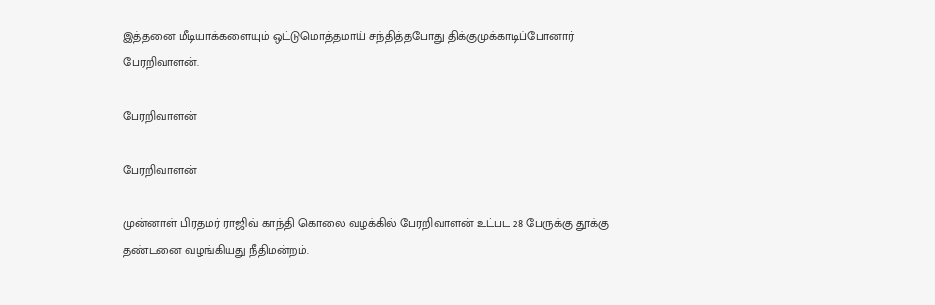இத்தனை மீடியாக்களையும் ஒட்டுமொத்தமாய் சந்தித்தபோது திக்குமுக்காடிப்போனார் பேரறிவாளன்.

பேரறிவாளன்

பேரறிவாளன்

முன்னாள் பிரதமர் ராஜிவ் காந்தி கொலை வழக்கில் பேரறிவாளன் உட்பட 28 பேருக்கு தூக்கு தண்டனை வழங்கியது நீதிமன்றம்.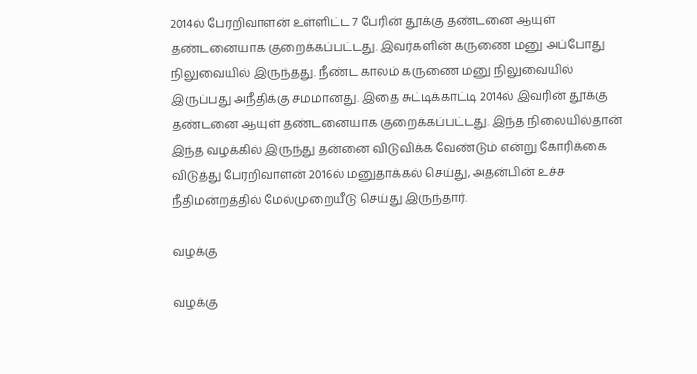2014ல் பேரறிவாளன் உள்ளிட்ட 7 பேரின் தூக்கு தண்டனை ஆயுள் தண்டனையாக குறைக்கப்பட்டது. இவர்களின் கருணை மனு அப்போது நிலுவையில் இருந்தது. நீண்ட காலம் கருணை மனு நிலுவையில் இருப்பது அநீதிக்கு சமமானது. இதை சுட்டிக்காட்டி 2014ல் இவரின் தூக்கு தண்டனை ஆயுள் தண்டனையாக குறைக்கப்பட்டது. இந்த நிலையில்தான் இந்த வழக்கில் இருந்து தன்னை விடுவிக்க வேண்டும் என்று கோரிக்கை விடுத்து பேரறிவாளன் 2016ல் மனுதாக்கல் செய்து, அதன்பின் உச்ச நீதிமன்றத்தில் மேல்முறையீடு செய்து இருந்தார்.

வழக்கு

வழக்கு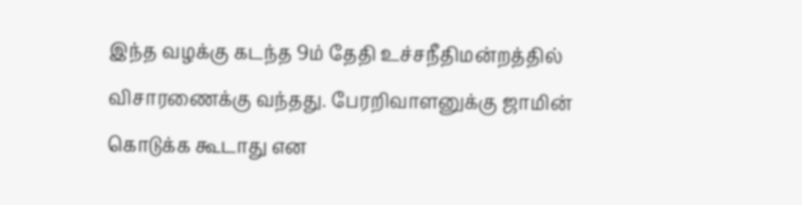இந்த வழக்கு கடந்த 9ம் தேதி உச்சநீதிமன்றத்தில் விசாரணைக்கு வந்தது. பேரறிவாளனுக்கு ஜாமின் கொடுக்க கூடாது என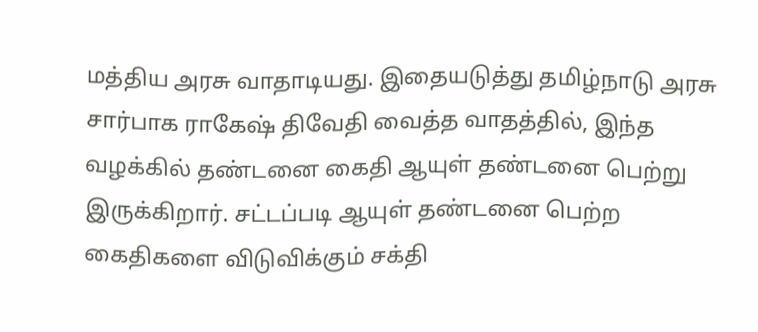மத்திய அரசு வாதாடியது. இதையடுத்து தமிழ்நாடு அரசு சார்பாக ராகேஷ் திவேதி வைத்த வாதத்தில், இந்த வழக்கில் தண்டனை கைதி ஆயுள் தண்டனை பெற்று இருக்கிறார். சட்டப்படி ஆயுள் தண்டனை பெற்ற கைதிகளை விடுவிக்கும் சக்தி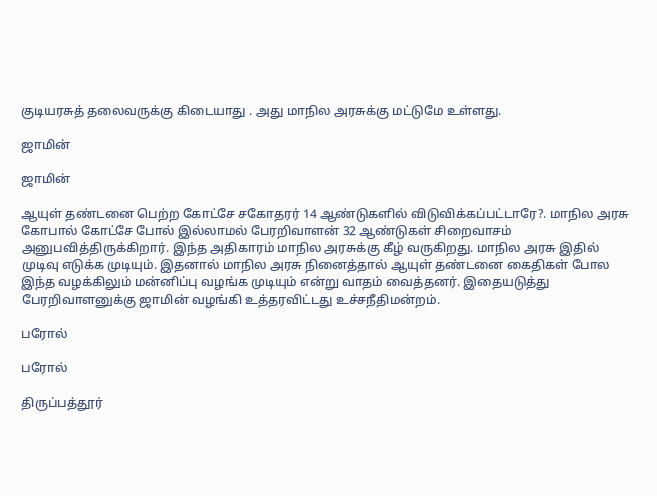குடியரசுத் தலைவருக்கு கிடையாது . அது மாநில அரசுக்கு மட்டுமே உள்ளது.

ஜாமின்

ஜாமின்

ஆயுள் தண்டனை பெற்ற கோட்சே சகோதரர் 14 ஆண்டுகளில் விடுவிக்கப்பட்டாரே?. மாநில அரசு கோபால் கோட்சே போல் இல்லாமல் பேரறிவாளன் 32 ஆண்டுகள் சிறைவாசம் அனுபவித்திருக்கிறார். இந்த அதிகாரம் மாநில அரசுக்கு கீழ் வருகிறது. மாநில அரசு இதில் முடிவு எடுக்க முடியும். இதனால் மாநில அரசு நினைத்தால் ஆயுள் தண்டனை கைதிகள் போல இந்த வழக்கிலும் மன்னிப்பு வழங்க முடியும் என்று வாதம் வைத்தனர். இதையடுத்து பேரறிவாளனுக்கு ஜாமின் வழங்கி உத்தரவிட்டது உச்சநீதிமன்றம்.

பரோல்

பரோல்

திருப்பத்தூர்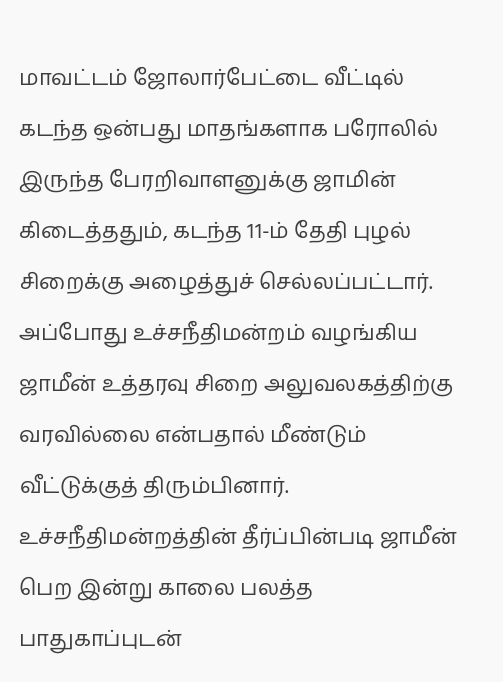மாவட்டம் ஜோலார்பேட்டை வீட்டில் கடந்த ஒன்பது மாதங்களாக பரோலில் இருந்த பேரறிவாளனுக்கு ஜாமின் கிடைத்ததும், கடந்த 11-ம் தேதி புழல் சிறைக்கு அழைத்துச் செல்லப்பட்டார். அப்போது உச்சநீதிமன்றம் வழங்கிய ஜாமீன் உத்தரவு சிறை அலுவலகத்திற்கு வரவில்லை என்பதால் மீண்டும் வீட்டுக்குத் திரும்பினார். உச்சநீதிமன்றத்தின் தீர்ப்பின்படி ஜாமீன் பெற இன்று காலை பலத்த பாதுகாப்புடன்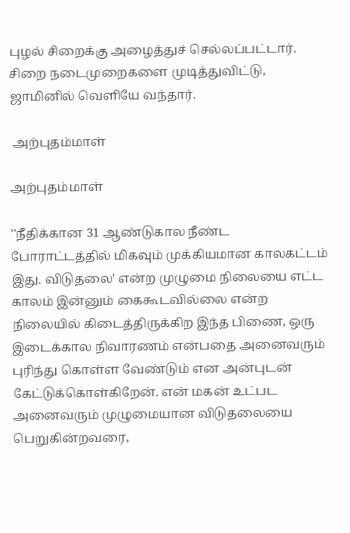புழல் சிறைக்கு அழைத்துச் செல்லப்பட்டார். சிறை நடைமுறைகளை முடித்துவிட்டு, ஜாமினில் வெளியே வந்தார்.

 அற்புதம்மாள்

அற்புதம்மாள்

''நீதிக்கான 31 ஆண்டுகால நீண்ட போராட்டத்தில் மிகவும் முக்கியமான காலகட்டம் இது. விடுதலை' என்ற முழுமை நிலையை எட்ட காலம் இன்னும் கைகூடவில்லை என்ற நிலையில் கிடைத்திருக்கிற இந்த பிணை, ஒரு இடைக்கால நிவாரணம் என்பதை அனைவரும் புரிந்து கொள்ள வேண்டும் என அன்புடன் கேட்டுக்கொள்கிறேன். என் மகன் உட்பட அனைவரும் முழுமையான விடுதலையை பெறுகின்றவரை,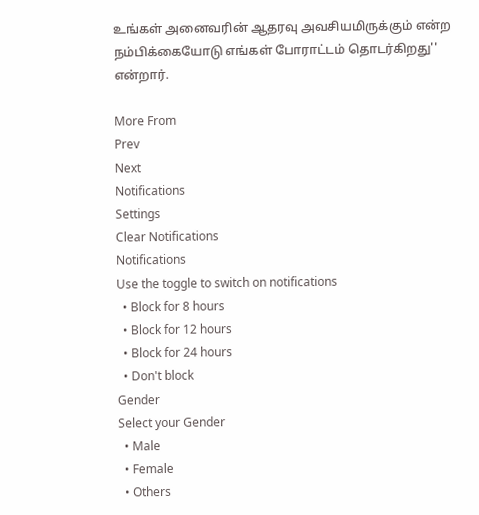உங்கள் அனைவரின் ஆதரவு அவசியமிருக்கும் என்ற நம்பிக்கையோடு எங்கள் போராட்டம் தொடர்கிறது'' என்றார்.

More From
Prev
Next
Notifications
Settings
Clear Notifications
Notifications
Use the toggle to switch on notifications
  • Block for 8 hours
  • Block for 12 hours
  • Block for 24 hours
  • Don't block
Gender
Select your Gender
  • Male
  • Female
  • Others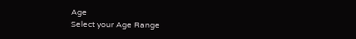Age
Select your Age Range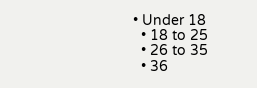• Under 18
  • 18 to 25
  • 26 to 35
  • 36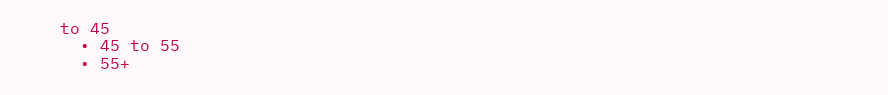to 45
  • 45 to 55
  • 55+